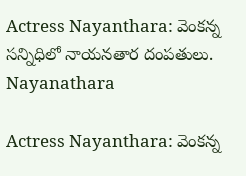Actress Nayanthara: వెంకన్న సన్నిధిలో నాయనతార దంపతులు.
Nayanathara

Actress Nayanthara: వెంకన్న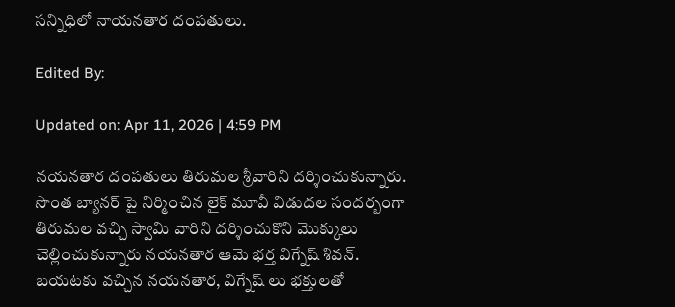సన్నిధిలో నాయనతార దంపతులు.

Edited By:

Updated on: Apr 11, 2026 | 4:59 PM

నయనతార దంపతులు తిరుమల శ్రీవారిని దర్శించుకున్నారు. సొంత బ్యానర్ పై నిర్మించిన లైక్ మూవీ విడుదల సందర్బంగా తిరుమల వచ్చి స్వామి వారిని దర్శించుకొని మొక్కులు చెల్లించుకున్నారు నయనతార ఆమె భర్త విగ్నేష్ శివన్. బయటకు వచ్చిన నయనతార, విగ్నేష్ లు భక్తులతో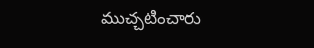ముచ్చటించారు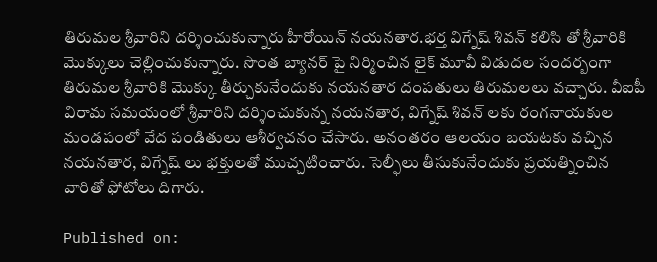తిరుమల శ్రీవారిని దర్శించుకున్నారు హీరోయిన్ నయనతార.భర్త విగ్నేష్ శివన్ కలిసి తో శ్రీవారికి మొక్కులు చెల్లించుకున్నారు. సొంత బ్యానర్ పై నిర్మించిన లైక్ మూవీ విడుదల సందర్బంగా తిరుమల శ్రీవారికి మొక్కు తీర్చుకునేందుకు నయనతార దంపతులు తిరుమలలు వచ్చారు. వీఐపీ విరామ సమయంలో శ్రీవారిని దర్శించుకున్న నయనతార, విగ్నేష్ శివన్ లకు రంగనాయకుల మండపంలో వేద పండితులు ఆశీర్వచనం చేసారు. అనంతరం ఆలయం బయటకు వచ్చిన నయనతార, విగ్నేష్ లు భక్తులతో ముచ్చటించారు. సెల్ఫీలు తీసుకునేందుకు ప్రయత్నించిన వారితో ఫోటోలు దిగారు.

Published on: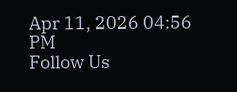Apr 11, 2026 04:56 PM
Follow Us